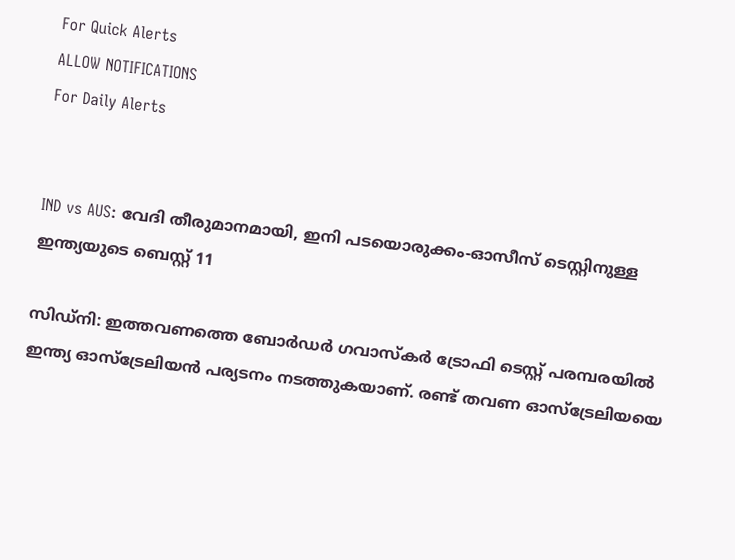For Quick Alerts
ALLOW NOTIFICATIONS
For Daily Alerts


IND vs AUS: വേദി തീരുമാനമായി, ഇനി പടയൊരുക്കം-ഓസീസ് ടെസ്റ്റിനുള്ള ഇന്ത്യയുടെ ബെസ്റ്റ് 11

സിഡ്‌നി: ഇത്തവണത്തെ ബോര്‍ഡര്‍ ഗവാസ്‌കര്‍ ട്രോഫി ടെസ്റ്റ് പരമ്പരയില്‍ ഇന്ത്യ ഓസ്‌ട്രേലിയന്‍ പര്യടനം നടത്തുകയാണ്. രണ്ട് തവണ ഓസ്‌ട്രേലിയയെ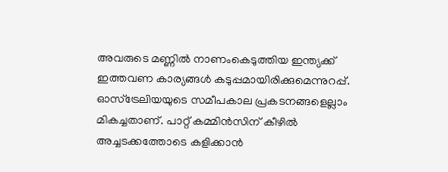അവരുടെ മണ്ണില്‍ നാണംകെടുത്തിയ ഇന്ത്യക്ക് ഇത്തവണ കാര്യങ്ങള്‍ കടുപ്പമായിരിക്കുമെന്നുറപ്പ്. ഓസ്‌ട്രേലിയയുടെ സമീപകാല പ്രകടനങ്ങളെല്ലാം മികച്ചതാണ്. പാറ്റ് കമ്മിന്‍സിന് കീഴില്‍ അച്ചടക്കത്തോടെ കളിക്കാന്‍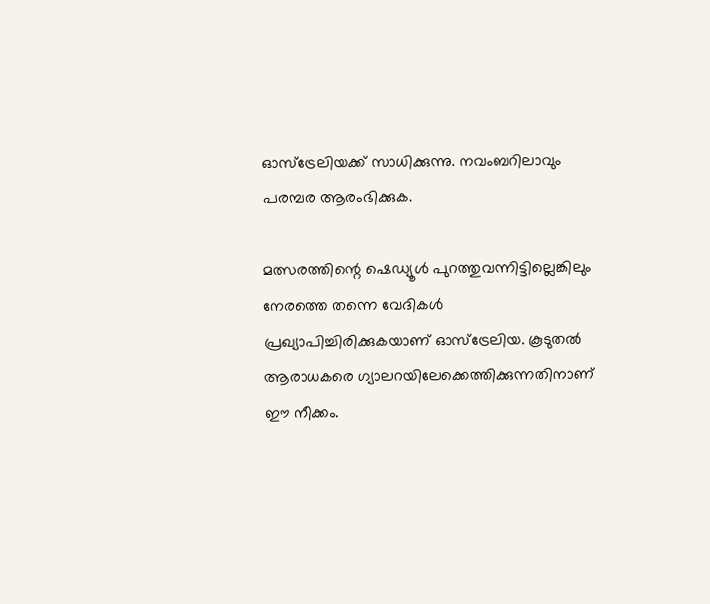ഓസ്‌ട്രേലിയക്ക് സാധിക്കുന്നു. നവംബറിലാവും പരമ്പര ആരംഭിക്കുക.

മത്സരത്തിന്റെ ഷെഡ്യൂള്‍ പുറത്തുവന്നിട്ടില്ലെങ്കിലും നേരത്തെ തന്നെ വേദികള്‍ പ്രഖ്യാപിച്ചിരിക്കുകയാണ് ഓസ്‌ട്രേലിയ. കൂടുതല്‍ ആരാധകരെ ഗ്യാലറയിലേക്കെത്തിക്കുന്നതിനാണ് ഈ നീക്കം.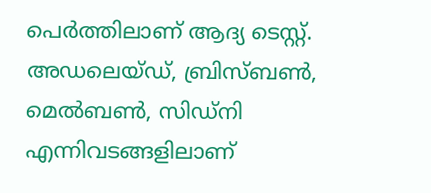പെര്‍ത്തിലാണ് ആദ്യ ടെസ്റ്റ്. അഡലെയ്ഡ്, ബ്രിസ്ബണ്‍, മെല്‍ബണ്‍, സിഡ്‌നി എന്നിവടങ്ങളിലാണ്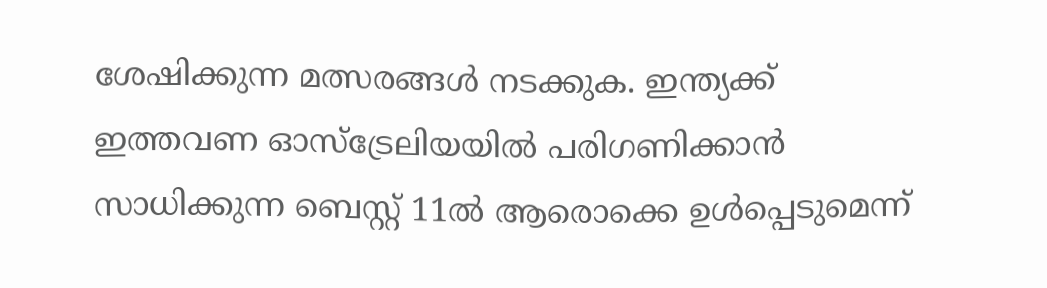ശേഷിക്കുന്ന മത്സരങ്ങള്‍ നടക്കുക. ഇന്ത്യക്ക് ഇത്തവണ ഓസ്‌ട്രേലിയയില്‍ പരിഗണിക്കാന്‍ സാധിക്കുന്ന ബെസ്റ്റ് 11ല്‍ ആരൊക്കെ ഉള്‍പ്പെടുമെന്ന്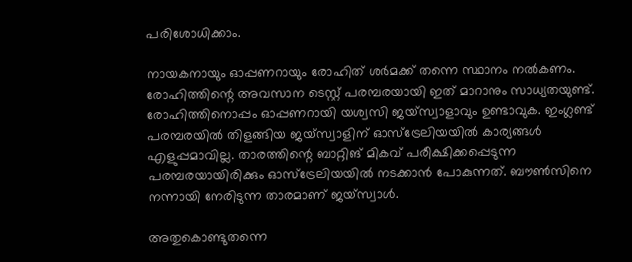പരിശോധിക്കാം.

നായകനായും ഓപ്പണറായും രോഹിത് ശര്‍മക്ക് തന്നെ സ്ഥാനം നല്‍കണം. രോഹിത്തിന്റെ അവസാന ടെസ്റ്റ് പരമ്പരയായി ഇത് മാറാനും സാധ്യതയുണ്ട്. രോഹിത്തിനൊപ്പം ഓപ്പണറായി യശ്വസി ജയ്‌സ്വാളാവും ഉണ്ടാവുക. ഇംഗ്ലണ്ട് പരമ്പരയില്‍ തിളങ്ങിയ ജയ്‌സ്വാളിന് ഓസ്‌ട്രേലിയയില്‍ കാര്യങ്ങള്‍ എളുപ്പമാവില്ല. താരത്തിന്റെ ബാറ്റിങ് മികവ് പരീക്ഷിക്കപ്പെടുന്ന പരമ്പരയായിരിക്കും ഓസ്‌ട്രേലിയയില്‍ നടക്കാന്‍ പോകുന്നത്. ബൗണ്‍സിനെ നന്നായി നേരിടുന്ന താരമാണ് ജയ്‌സ്വാള്‍.

അതുകൊണ്ടുതന്നെ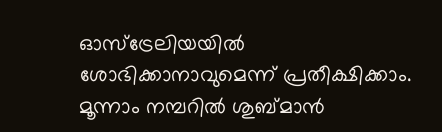ഓസ്‌ട്രേലിയയില്‍ ശോഭിക്കാനാവുമെന്ന് പ്രതീക്ഷിക്കാം. മൂന്നാം നമ്പറില്‍ ശുബ്മാന്‍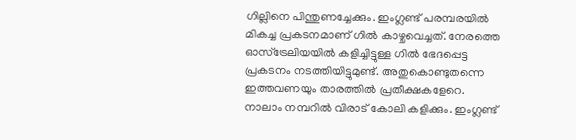ഗില്ലിനെ പിന്തുണച്ചേക്കും. ഇംഗ്ലണ്ട് പരമ്പരയില്‍ മികച്ച പ്രകടനമാണ് ഗില്‍ കാഴ്ചവെച്ചത്. നേരത്തെ ഓസ്‌ട്രേലിയയില്‍ കളിച്ചിട്ടുള്ള ഗില്‍ ഭേദപ്പെട്ട പ്രകടനം നടത്തിയിട്ടുമുണ്ട്. അതുകൊണ്ടുതന്നെ ഇത്തവണയും താരത്തില്‍ പ്രതീക്ഷകളേറെ. നാലാം നമ്പറില്‍ വിരാട് കോലി കളിക്കും. ഇംഗ്ലണ്ട്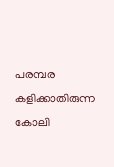പരമ്പര കളിക്കാതിരുന്ന കോലി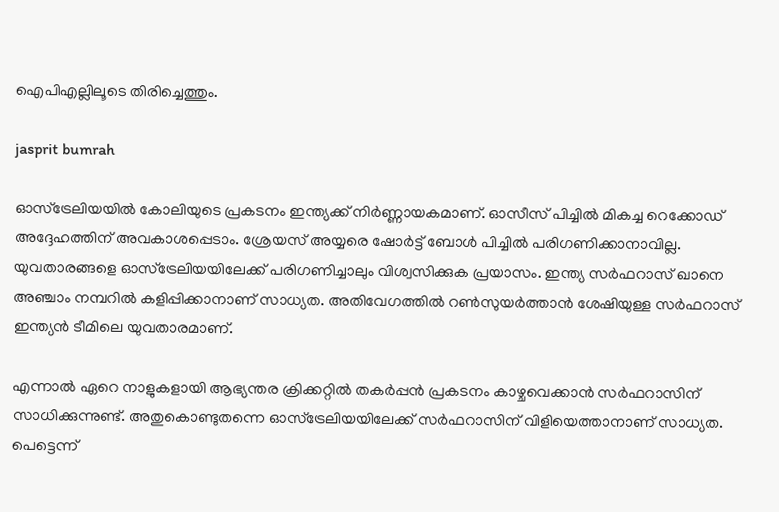ഐപിഎല്ലിലൂടെ തിരിച്ചെത്തും.

jasprit bumrah

ഓസ്‌ട്രേലിയയില്‍ കോലിയുടെ പ്രകടനം ഇന്ത്യക്ക് നിര്‍ണ്ണായകമാണ്. ഓസീസ് പിച്ചില്‍ മികച്ച റെക്കോഡ് അദ്ദേഹത്തിന് അവകാശപ്പെടാം. ശ്രേയസ് അയ്യരെ ഷോര്‍ട്ട് ബോള്‍ പിച്ചില്‍ പരിഗണിക്കാനാവില്ല. യുവതാരങ്ങളെ ഓസ്‌ട്രേലിയയിലേക്ക് പരിഗണിച്ചാലും വിശ്വസിക്കുക പ്രയാസം. ഇന്ത്യ സര്‍ഫറാസ് ഖാനെ അഞ്ചാം നമ്പറില്‍ കളിപ്പിക്കാനാണ് സാധ്യത. അതിവേഗത്തില്‍ റണ്‍സുയര്‍ത്താന്‍ ശേഷിയുള്ള സര്‍ഫറാസ് ഇന്ത്യന്‍ ടീമിലെ യുവതാരമാണ്.

എന്നാല്‍ ഏറെ നാളുകളായി ആഭ്യന്തര ക്രിക്കറ്റില്‍ തകര്‍പ്പന്‍ പ്രകടനം കാഴ്ചവെക്കാന്‍ സര്‍ഫറാസിന് സാധിക്കുന്നുണ്ട്. അതുകൊണ്ടുതന്നെ ഓസ്‌ട്രേലിയയിലേക്ക് സര്‍ഫറാസിന് വിളിയെത്താനാണ് സാധ്യത. പെട്ടെന്ന്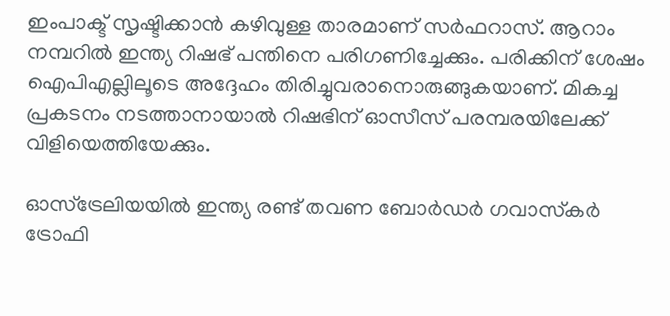ഇംപാക്ട് സൃഷ്ടിക്കാന്‍ കഴിവുള്ള താരമാണ് സര്‍ഫറാസ്. ആറാം നമ്പറില്‍ ഇന്ത്യ റിഷഭ് പന്തിനെ പരിഗണിച്ചേക്കും. പരിക്കിന് ശേഷം ഐപിഎല്ലിലൂടെ അദ്ദേഹം തിരിച്ചുവരാനൊരുങ്ങുകയാണ്. മികച്ച പ്രകടനം നടത്താനായാല്‍ റിഷഭിന് ഓസീസ് പരമ്പരയിലേക്ക് വിളിയെത്തിയേക്കും.

ഓസ്‌ട്രേലിയയില്‍ ഇന്ത്യ രണ്ട് തവണ ബോര്‍ഡര്‍ ഗവാസ്‌കര്‍ ട്രോഫി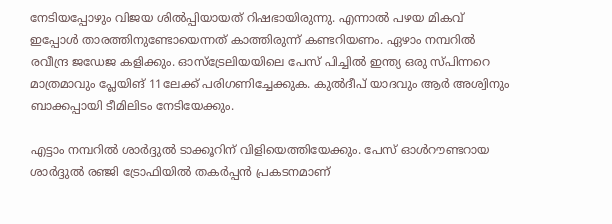നേടിയപ്പോഴും വിജയ ശില്‍പ്പിയായത് റിഷഭായിരുന്നു. എന്നാല്‍ പഴയ മികവ് ഇപ്പോള്‍ താരത്തിനുണ്ടോയെന്നത് കാത്തിരുന്ന് കണ്ടറിയണം. ഏഴാം നമ്പറില്‍ രവീന്ദ്ര ജഡേജ കളിക്കും. ഓസ്‌ട്രേലിയയിലെ പേസ് പിച്ചില്‍ ഇന്ത്യ ഒരു സ്പിന്നറെ മാത്രമാവും പ്ലേയിങ് 11ലേക്ക് പരിഗണിച്ചേക്കുക. കുല്‍ദീപ് യാദവും ആര്‍ അശ്വിനും ബാക്കപ്പായി ടീമിലിടം നേടിയേക്കും.

എട്ടാം നമ്പറില്‍ ശാര്‍ദ്ദുല്‍ ടാക്കൂറിന് വിളിയെത്തിയേക്കും. പേസ് ഓള്‍റൗണ്ടറായ ശാര്‍ദ്ദുല്‍ രഞ്ജി ട്രോഫിയില്‍ തകര്‍പ്പന്‍ പ്രകടനമാണ്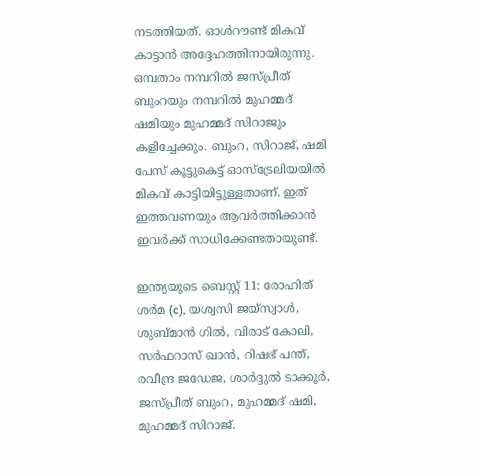നടത്തിയത്. ഓള്‍റൗണ്ട് മികവ് കാട്ടാന്‍ അദ്ദേഹത്തിനായിരുന്നു. ഒമ്പതാം നമ്പറില്‍ ജസ്പ്രീത് ബുംറയും നമ്പറില്‍ മുഹമ്മദ് ഷമിയും മുഹമ്മദ് സിറാജും കളിച്ചേക്കും. ബുംറ, സിറാജ്, ഷമി പേസ് കൂട്ടുകെട്ട് ഓസ്‌ട്രേലിയയില്‍ മികവ് കാട്ടിയിട്ടുള്ളതാണ്. ഇത് ഇത്തവണയും ആവര്‍ത്തിക്കാന്‍ ഇവര്‍ക്ക് സാധിക്കേണ്ടതായുണ്ട്.

ഇന്ത്യയുടെ ബെസ്റ്റ് 11: രോഹിത് ശര്‍മ (c), യശ്വസി ജയ്‌സ്വാള്‍, ശുബ്മാന്‍ ഗില്‍, വിരാട് കോലി, സര്‍ഫറാസ് ഖാന്‍, റിഷഭ് പന്ത്, രവീന്ദ്ര ജഡേജ, ശാര്‍ദ്ദുല്‍ ടാക്കൂര്‍, ജസ്പ്രീത് ബുംറ, മുഹമ്മദ് ഷമി, മുഹമ്മദ് സിറാജ്.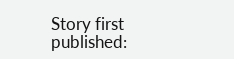Story first published: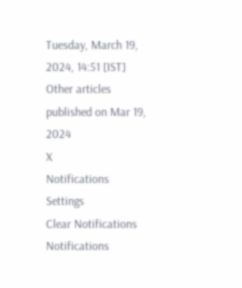Tuesday, March 19, 2024, 14:51 [IST]
Other articles published on Mar 19, 2024
X
Notifications
Settings
Clear Notifications
Notifications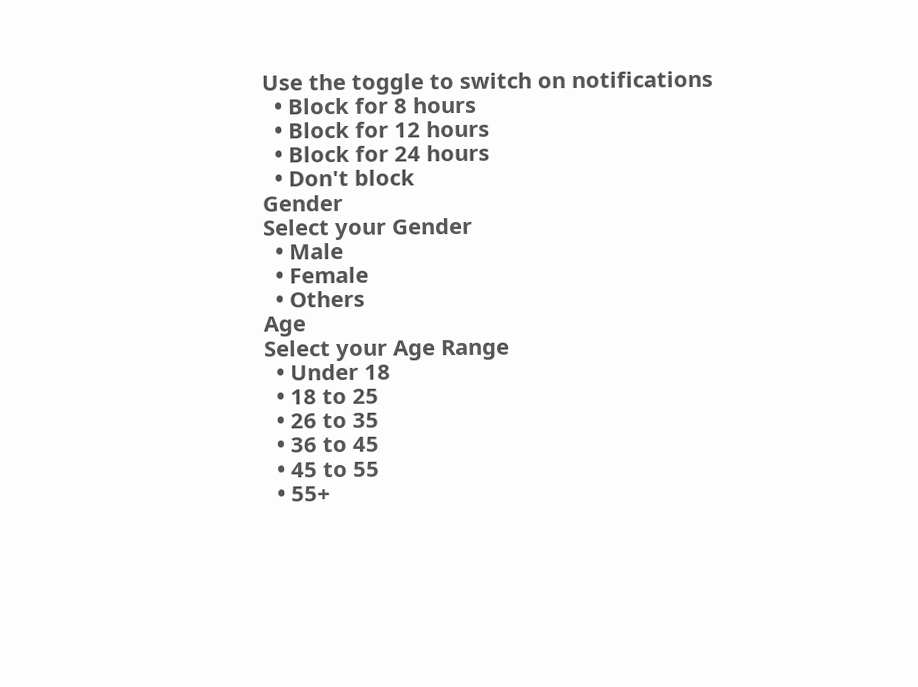Use the toggle to switch on notifications
  • Block for 8 hours
  • Block for 12 hours
  • Block for 24 hours
  • Don't block
Gender
Select your Gender
  • Male
  • Female
  • Others
Age
Select your Age Range
  • Under 18
  • 18 to 25
  • 26 to 35
  • 36 to 45
  • 45 to 55
  • 55+